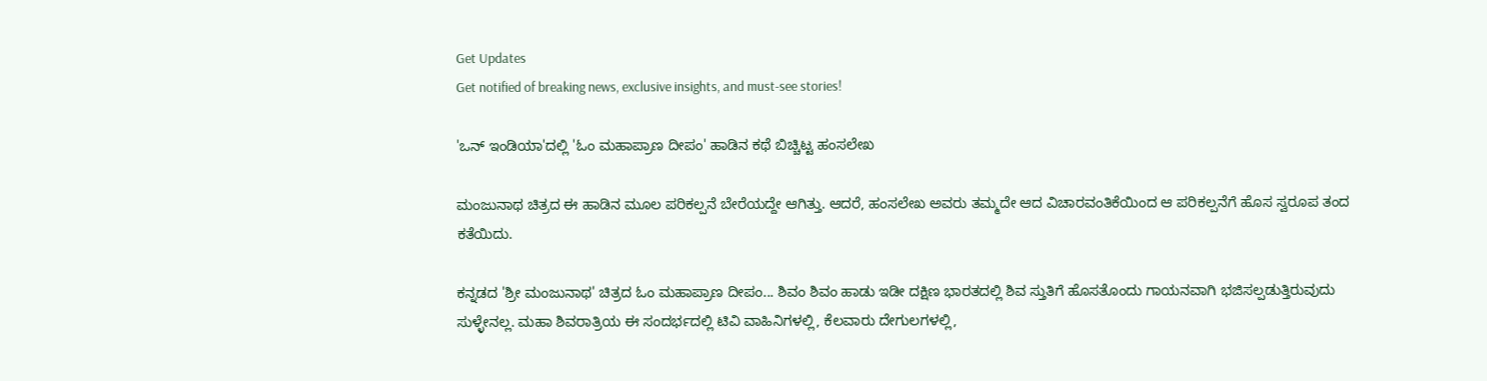Get Updates
Get notified of breaking news, exclusive insights, and must-see stories!

'ಒನ್ ಇಂಡಿಯಾ'ದಲ್ಲಿ 'ಓಂ ಮಹಾಪ್ರಾಣ ದೀಪಂ' ಹಾಡಿನ ಕಥೆ ಬಿಚ್ಚಿಟ್ಟ ಹಂಸಲೇಖ

ಮಂಜುನಾಥ ಚಿತ್ರದ ಈ ಹಾಡಿನ ಮೂಲ ಪರಿಕಲ್ಪನೆ ಬೇರೆಯದ್ದೇ ಆಗಿತ್ತು. ಆದರೆ, ಹಂಸಲೇಖ ಅವರು ತಮ್ಮದೇ ಆದ ವಿಚಾರವಂತಿಕೆಯಿಂದ ಆ ಪರಿಕಲ್ಪನೆಗೆ ಹೊಸ ಸ್ವರೂಪ ತಂದ ಕತೆಯಿದು.

ಕನ್ನಡದ 'ಶ್ರೀ ಮಂಜುನಾಥ' ಚಿತ್ರದ ಓಂ ಮಹಾಪ್ರಾಣ ದೀಪಂ... ಶಿವಂ ಶಿವಂ ಹಾಡು ಇಡೀ ದಕ್ಷಿಣ ಭಾರತದಲ್ಲಿ ಶಿವ ಸ್ತುತಿಗೆ ಹೊಸತೊಂದು ಗಾಯನವಾಗಿ ಭಜಿಸಲ್ಪಡುತ್ತಿರುವುದು ಸುಳ್ಳೇನಲ್ಲ. ಮಹಾ ಶಿವರಾತ್ರಿಯ ಈ ಸಂದರ್ಭದಲ್ಲಿ ಟಿವಿ ವಾಹಿನಿಗಳಲ್ಲಿ, ಕೆಲವಾರು ದೇಗುಲಗಳಲ್ಲಿ,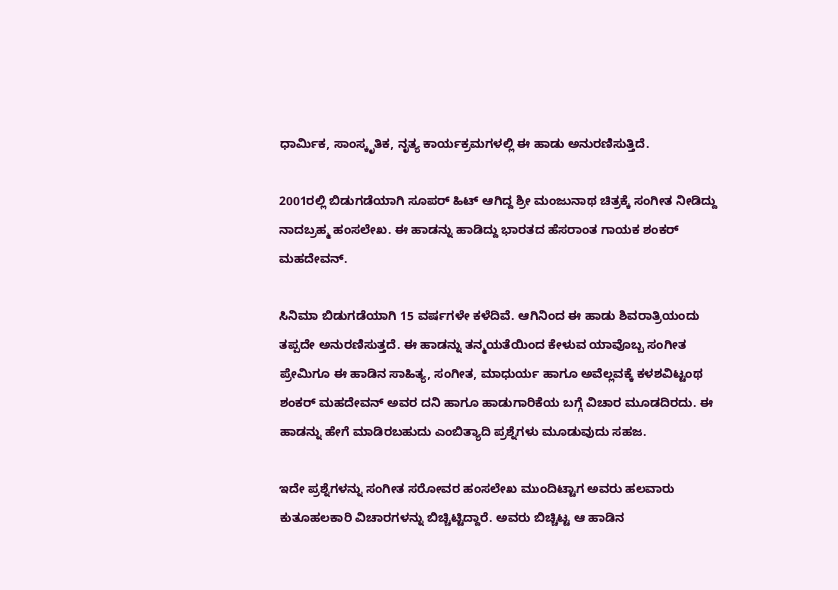ಧಾರ್ಮಿಕ, ಸಾಂಸ್ಕೃತಿಕ, ನೃತ್ಯ ಕಾರ್ಯಕ್ರಮಗಳಲ್ಲಿ ಈ ಹಾಡು ಅನುರಣಿಸುತ್ತಿದೆ.

2001ರಲ್ಲಿ ಬಿಡುಗಡೆಯಾಗಿ ಸೂಪರ್ ಹಿಟ್ ಆಗಿದ್ದ ಶ್ರೀ ಮಂಜುನಾಥ ಚಿತ್ರಕ್ಕೆ ಸಂಗೀತ ನೀಡಿದ್ದು ನಾದಬ್ರಹ್ಮ ಹಂಸಲೇಖ. ಈ ಹಾಡನ್ನು ಹಾಡಿದ್ದು ಭಾರತದ ಹೆಸರಾಂತ ಗಾಯಕ ಶಂಕರ್ ಮಹದೇವನ್.

ಸಿನಿಮಾ ಬಿಡುಗಡೆಯಾಗಿ 15 ವರ್ಷಗಳೇ ಕಳೆದಿವೆ. ಆಗಿನಿಂದ ಈ ಹಾಡು ಶಿವರಾತ್ರಿಯಂದು ತಪ್ಪದೇ ಅನುರಣಿಸುತ್ತದೆ. ಈ ಹಾಡನ್ನು ತನ್ಮಯತೆಯಿಂದ ಕೇಳುವ ಯಾವೊಬ್ಬ ಸಂಗೀತ ಪ್ರೇಮಿಗೂ ಈ ಹಾಡಿನ ಸಾಹಿತ್ಯ, ಸಂಗೀತ, ಮಾಧುರ್ಯ ಹಾಗೂ ಅವೆಲ್ಲವಕ್ಕೆ ಕಳಶವಿಟ್ಟಂಥ ಶಂಕರ್ ಮಹದೇವನ್ ಅವರ ದನಿ ಹಾಗೂ ಹಾಡುಗಾರಿಕೆಯ ಬಗ್ಗೆ ವಿಚಾರ ಮೂಡದಿರದು. ಈ ಹಾಡನ್ನು ಹೇಗೆ ಮಾಡಿರಬಹುದು ಎಂಬಿತ್ಯಾದಿ ಪ್ರಶ್ನೆಗಳು ಮೂಡುವುದು ಸಹಜ.

ಇದೇ ಪ್ರಶ್ನೆಗಳನ್ನು ಸಂಗೀತ ಸರೋವರ ಹಂಸಲೇಖ ಮುಂದಿಟ್ಟಾಗ ಅವರು ಹಲವಾರು ಕುತೂಹಲಕಾರಿ ವಿಚಾರಗಳನ್ನು ಬಿಚ್ಚಿಟ್ಟಿದ್ದಾರೆ. ಅವರು ಬಿಚ್ಚಿಟ್ಟ ಆ ಹಾಡಿನ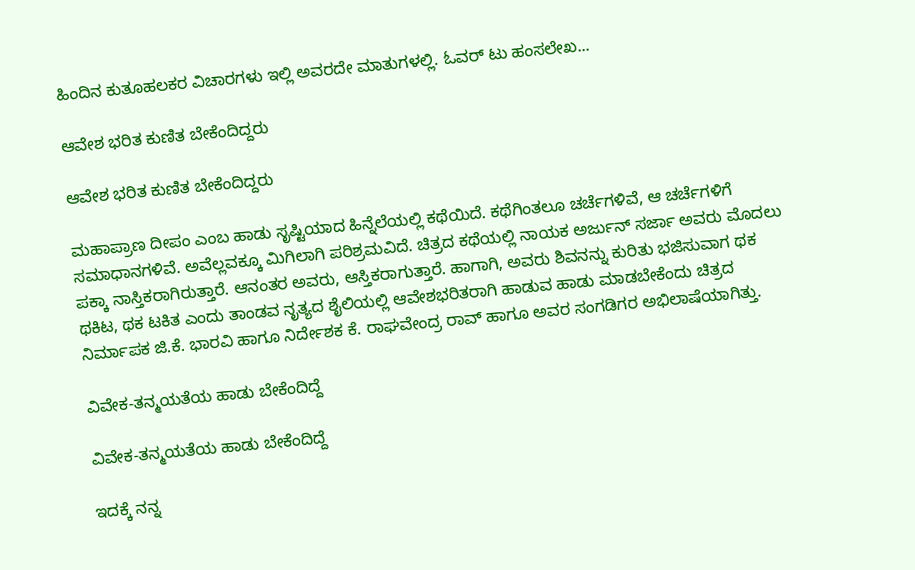ಹಿಂದಿನ ಕುತೂಹಲಕರ ವಿಚಾರಗಳು ಇಲ್ಲಿ ಅವರದೇ ಮಾತುಗಳಲ್ಲಿ. ಓವರ್ ಟು ಹಂಸಲೇಖ...

ಆವೇಶ ಭರಿತ ಕುಣಿತ ಬೇಕೆಂದಿದ್ದರು

ಆವೇಶ ಭರಿತ ಕುಣಿತ ಬೇಕೆಂದಿದ್ದರು

ಮಹಾಪ್ರಾಣ ದೀಪಂ ಎಂಬ ಹಾಡು ಸೃಷ್ಟಿಯಾದ ಹಿನ್ನೆಲೆಯಲ್ಲಿ ಕಥೆಯಿದೆ. ಕಥೆಗಿಂತಲೂ ಚರ್ಚೆಗಳಿವೆ, ಆ ಚರ್ಚೆಗಳಿಗೆ ಸಮಾಧಾನಗಳಿವೆ. ಅವೆಲ್ಲವಕ್ಕೂ ಮಿಗಿಲಾಗಿ ಪರಿಶ್ರಮವಿದೆ. ಚಿತ್ರದ ಕಥೆಯಲ್ಲಿ ನಾಯಕ ಅರ್ಜುನ್ ಸರ್ಜಾ ಅವರು ಮೊದಲು ಪಕ್ಕಾ ನಾಸ್ತಿಕರಾಗಿರುತ್ತಾರೆ. ಆನಂತರ ಅವರು, ಆಸ್ತಿಕರಾಗುತ್ತಾರೆ. ಹಾಗಾಗಿ, ಅವರು ಶಿವನನ್ನು ಕುರಿತು ಭಜಿಸುವಾಗ ಥಕ ಥಕಿಟ, ಥಕ ಟಕಿತ ಎಂದು ತಾಂಡವ ನೃತ್ಯದ ಶೈಲಿಯಲ್ಲಿ ಆವೇಶಭರಿತರಾಗಿ ಹಾಡುವ ಹಾಡು ಮಾಡಬೇಕೆಂದು ಚಿತ್ರದ ನಿರ್ಮಾಪಕ ಜಿ.ಕೆ. ಭಾರವಿ ಹಾಗೂ ನಿರ್ದೇಶಕ ಕೆ. ರಾಘವೇಂದ್ರ ರಾವ್ ಹಾಗೂ ಅವರ ಸಂಗಡಿಗರ ಅಭಿಲಾಷೆಯಾಗಿತ್ತು.

ವಿವೇಕ-ತನ್ಮಯತೆಯ ಹಾಡು ಬೇಕೆಂದಿದ್ದೆ

ವಿವೇಕ-ತನ್ಮಯತೆಯ ಹಾಡು ಬೇಕೆಂದಿದ್ದೆ

ಇದಕ್ಕೆ ನನ್ನ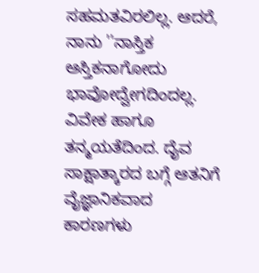ಸಹಮತವಿರಲಿಲ್ಲ. ಆದರೆ, ನಾನು ''ನಾಸ್ತಿಕ ಆಸ್ತಿಕನಾಗೋದು ಭಾವೋದ್ವೇಗದಿಂದಲ್ಲ. ವಿವೇಕ ಹಾಗೂ ತನ್ಮಯತೆದಿಂದ. ದೈವ ಸಾಕ್ಷಾತ್ಕಾರದ ಬಗ್ಗೆ ಆತನಿಗೆ ವೈಜ್ಞಾನಿಕವಾದ ಕಾರಣಗಳು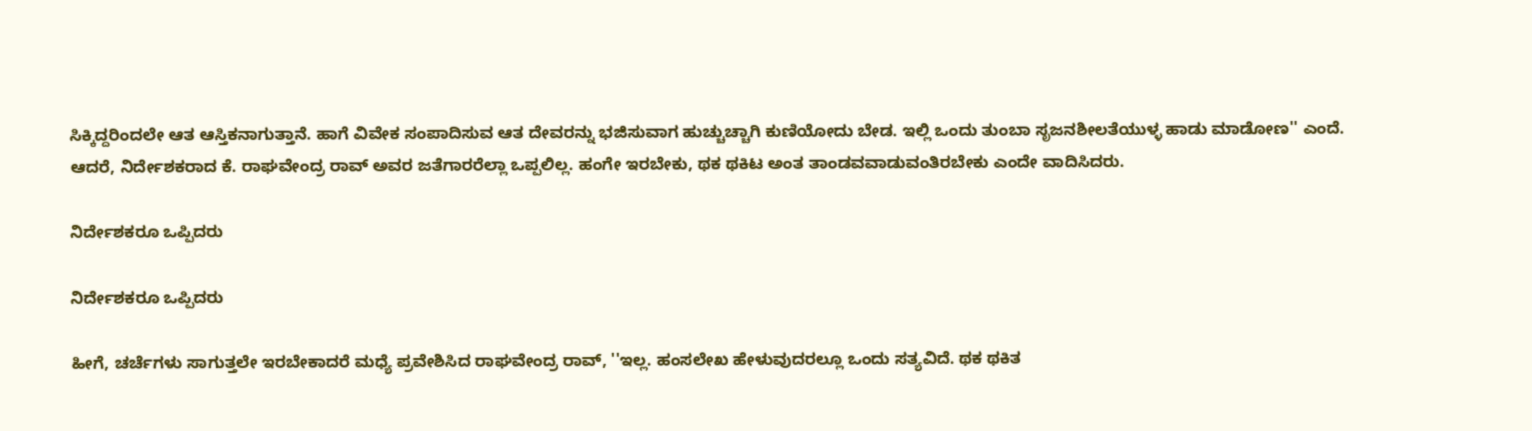ಸಿಕ್ಕಿದ್ದರಿಂದಲೇ ಆತ ಆಸ್ತಿಕನಾಗುತ್ತಾನೆ. ಹಾಗೆ ವಿವೇಕ ಸಂಪಾದಿಸುವ ಆತ ದೇವರನ್ನು ಭಜಿಸುವಾಗ ಹುಚ್ಚುಚ್ಚಾಗಿ ಕುಣಿಯೋದು ಬೇಡ. ಇಲ್ಲಿ ಒಂದು ತುಂಬಾ ಸೃಜನಶೀಲತೆಯುಳ್ಳ ಹಾಡು ಮಾಡೋಣ'' ಎಂದೆ. ಆದರೆ, ನಿರ್ದೇಶಕರಾದ ಕೆ. ರಾಘವೇಂದ್ರ ರಾವ್ ಅವರ ಜತೆಗಾರರೆಲ್ಲಾ ಒಪ್ಪಲಿಲ್ಲ. ಹಂಗೇ ಇರಬೇಕು, ಥಕ ಥಕಿಟ ಅಂತ ತಾಂಡವವಾಡುವಂತಿರಬೇಕು ಎಂದೇ ವಾದಿಸಿದರು.

ನಿರ್ದೇಶಕರೂ ಒಪ್ಪಿದರು

ನಿರ್ದೇಶಕರೂ ಒಪ್ಪಿದರು

ಹೀಗೆ, ಚರ್ಚೆಗಳು ಸಾಗುತ್ತಲೇ ಇರಬೇಕಾದರೆ ಮಧ್ಯೆ ಪ್ರವೇಶಿಸಿದ ರಾಘವೇಂದ್ರ ರಾವ್, ''ಇಲ್ಲ. ಹಂಸಲೇಖ ಹೇಳುವುದರಲ್ಲೂ ಒಂದು ಸತ್ಯವಿದೆ. ಥಕ ಥಕಿತ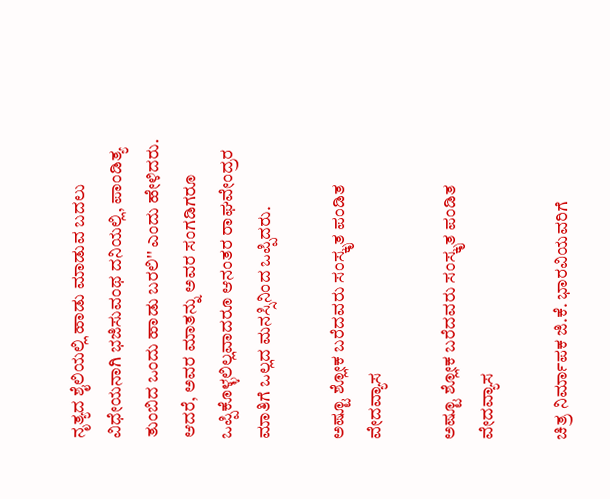ನೃತ್ಯದ ಶೈಲಿಯಲ್ಲಿ ಹಾಡು ಮಾಡುವ ಬದಲು ವಿಧೇಯನಾಗಿ ಭಜಿಸುವಂಥ ದನಿಯಲ್ಲಿ, ಪಾಂಡಿತ್ಯ ತುಂಬಿದ ಒಂದು ಹಾಡು ಬರಲಿ'' ಎಂದು ಹೇಳಿದರು. ಆದರೆ, ಅವರ ಮಾತನ್ನು ಅವರ ಸಂಗಡಿಗರೂ ಒಪ್ಪಿಕೊಳ್ಳಲಿಲ್ಲವಾದರೂ ಆನಂತರ ರಾಘವೇಂದ್ರರ ಮಾತಿಗೆ ಒಲ್ಲದ ಮನಸ್ಸಿನಿಂದ ಒಪ್ಪಿದರು.

ಅಷ್ಟೂ ಶ್ಲೋಕ ಬರೆದವರು ಸಂಸ್ಕೃತ ಪಂಡಿತ ವೇದವ್ಯಾಸ

ಅಷ್ಟೂ ಶ್ಲೋಕ ಬರೆದವರು ಸಂಸ್ಕೃತ ಪಂಡಿತ ವೇದವ್ಯಾಸ

ಚಿತ್ರ ನಿರ್ಮಾಪಕ ಜಿ.ಕೆ. ಭಾರವಿಯವರಿಗೆ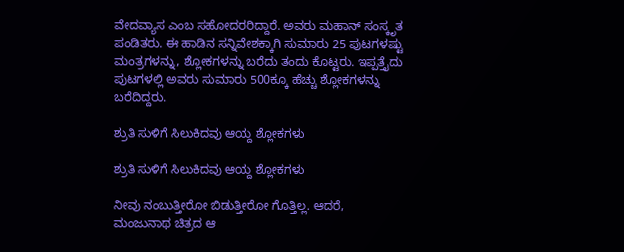ವೇದವ್ಯಾಸ ಎಂಬ ಸಹೋದರರಿದ್ದಾರೆ. ಅವರು ಮಹಾನ್ ಸಂಸ್ಕೃತ ಪಂಡಿತರು. ಈ ಹಾಡಿನ ಸನ್ನಿವೇಶಕ್ಕಾಗಿ ಸುಮಾರು 25 ಪುಟಗಳಷ್ಟು ಮಂತ್ರಗಳನ್ನು, ಶ್ಲೋಕಗಳನ್ನು ಬರೆದು ತಂದು ಕೊಟ್ಟರು. ಇಪ್ಪತ್ತೈದು ಪುಟಗಳಲ್ಲಿ ಅವರು ಸುಮಾರು 500ಕ್ಕೂ ಹೆಚ್ಚು ಶ್ಲೋಕಗಳನ್ನು ಬರೆದಿದ್ದರು.

ಶ್ರುತಿ ಸುಳಿಗೆ ಸಿಲುಕಿದವು ಆಯ್ದ ಶ್ಲೋಕಗಳು

ಶ್ರುತಿ ಸುಳಿಗೆ ಸಿಲುಕಿದವು ಆಯ್ದ ಶ್ಲೋಕಗಳು

ನೀವು ನಂಬುತ್ತೀರೋ ಬಿಡುತ್ತೀರೋ ಗೊತ್ತಿಲ್ಲ. ಆದರೆ, ಮಂಜುನಾಥ ಚಿತ್ರದ ಆ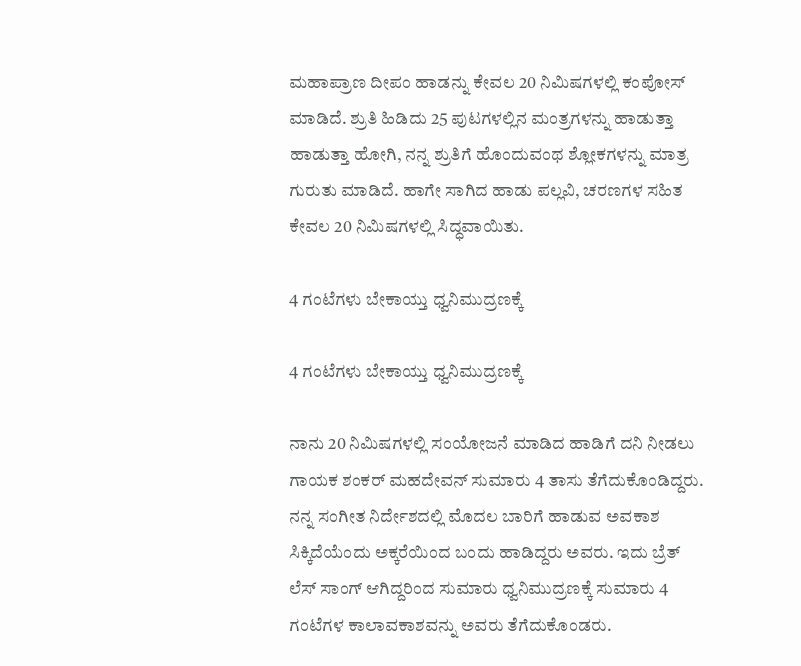ಮಹಾಪ್ರಾಣ ದೀಪಂ ಹಾಡನ್ನು ಕೇವಲ 20 ನಿಮಿಷಗಳಲ್ಲಿ ಕಂಪೋಸ್ ಮಾಡಿದೆ. ಶ್ರುತಿ ಹಿಡಿದು 25 ಪುಟಗಳಲ್ಲಿನ ಮಂತ್ರಗಳನ್ನು ಹಾಡುತ್ತಾ ಹಾಡುತ್ತಾ ಹೋಗಿ, ನನ್ನ ಶ್ರುತಿಗೆ ಹೊಂದುವಂಥ ಶ್ಲೋಕಗಳನ್ನು ಮಾತ್ರ ಗುರುತು ಮಾಡಿದೆ. ಹಾಗೇ ಸಾಗಿದ ಹಾಡು ಪಲ್ಲವಿ, ಚರಣಗಳ ಸಹಿತ ಕೇವಲ 20 ನಿಮಿಷಗಳಲ್ಲಿ ಸಿದ್ಧವಾಯಿತು.

4 ಗಂಟೆಗಳು ಬೇಕಾಯ್ತು ಧ್ವನಿಮುದ್ರಣಕ್ಕೆ

4 ಗಂಟೆಗಳು ಬೇಕಾಯ್ತು ಧ್ವನಿಮುದ್ರಣಕ್ಕೆ

ನಾನು 20 ನಿಮಿಷಗಳಲ್ಲಿ ಸಂಯೋಜನೆ ಮಾಡಿದ ಹಾಡಿಗೆ ದನಿ ನೀಡಲು ಗಾಯಕ ಶಂಕರ್ ಮಹದೇವನ್ ಸುಮಾರು 4 ತಾಸು ತೆಗೆದುಕೊಂಡಿದ್ದರು. ನನ್ನ ಸಂಗೀತ ನಿರ್ದೇಶದಲ್ಲಿ ಮೊದಲ ಬಾರಿಗೆ ಹಾಡುವ ಅವಕಾಶ ಸಿಕ್ಕಿದೆಯೆಂದು ಅಕ್ಕರೆಯಿಂದ ಬಂದು ಹಾಡಿದ್ದರು ಅವರು. ಇದು ಬ್ರೆತ್ ಲೆಸ್ ಸಾಂಗ್ ಆಗಿದ್ದರಿಂದ ಸುಮಾರು ಧ್ವನಿಮುದ್ರಣಕ್ಕೆ ಸುಮಾರು 4 ಗಂಟೆಗಳ ಕಾಲಾವಕಾಶವನ್ನು ಅವರು ತೆಗೆದುಕೊಂಡರು.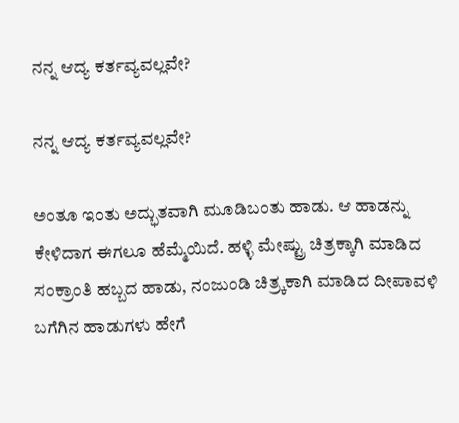ನನ್ನ ಆದ್ಯ ಕರ್ತವ್ಯವಲ್ಲವೇ?

ನನ್ನ ಆದ್ಯ ಕರ್ತವ್ಯವಲ್ಲವೇ?

ಅಂತೂ ಇಂತು ಅದ್ಭುತವಾಗಿ ಮೂಡಿಬಂತು ಹಾಡು. ಆ ಹಾಡನ್ನು ಕೇಳಿದಾಗ ಈಗಲೂ ಹೆಮ್ಮೆಯಿದೆ. ಹಳ್ಳಿ ಮೇಷ್ಟ್ರು ಚಿತ್ರಕ್ಕಾಗಿ ಮಾಡಿದ ಸಂಕ್ರಾಂತಿ ಹಬ್ಬದ ಹಾಡು, ನಂಜುಂಡಿ ಚಿತ್ರ್ಕಕಾಗಿ ಮಾಡಿದ ದೀಪಾವಳಿ ಬಗೆಗಿನ ಹಾಡುಗಳು ಹೇಗೆ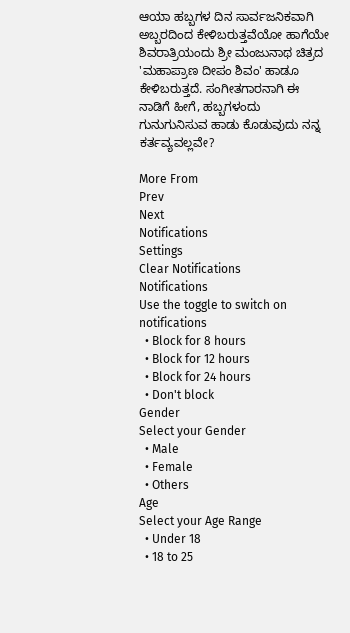ಆಯಾ ಹಬ್ಬಗಳ ದಿನ ಸಾರ್ವಜನಿಕವಾಗಿ ಅಬ್ಬರದಿಂದ ಕೇಳಿಬರುತ್ತವೆಯೋ ಹಾಗೆಯೇ ಶಿವರಾತ್ರಿಯಂದು ಶ್ರೀ ಮಂಜುನಾಥ ಚಿತ್ರದ 'ಮಹಾಪ್ರಾಣ ದೀಪಂ ಶಿವಂ' ಹಾಡೂ ಕೇಳಿಬರುತ್ತದೆ. ಸಂಗೀತಗಾರನಾಗಿ ಈ ನಾಡಿಗೆ ಹೀಗೆ, ಹಬ್ಬಗಳಂದು ಗುನುಗುನಿಸುವ ಹಾಡು ಕೊಡುವುದು ನನ್ನ ಕರ್ತವ್ಯವಲ್ಲವೇ?

More From
Prev
Next
Notifications
Settings
Clear Notifications
Notifications
Use the toggle to switch on notifications
  • Block for 8 hours
  • Block for 12 hours
  • Block for 24 hours
  • Don't block
Gender
Select your Gender
  • Male
  • Female
  • Others
Age
Select your Age Range
  • Under 18
  • 18 to 25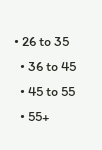• 26 to 35
  • 36 to 45
  • 45 to 55
  • 55+